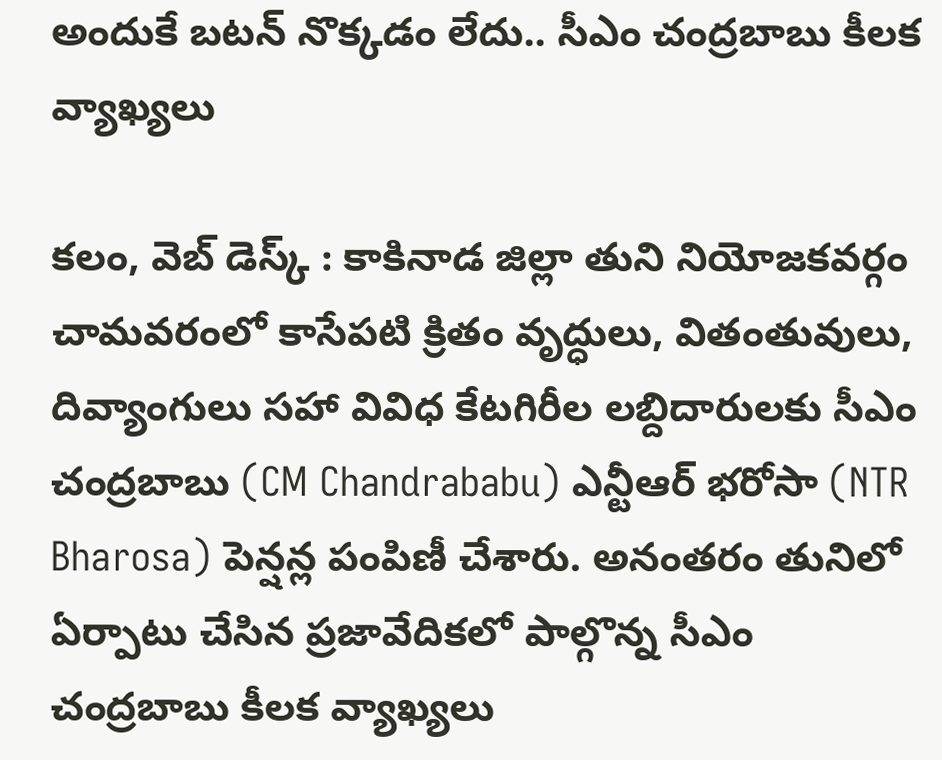అందుకే బటన్ నొక్కడం లేదు.. సీఎం చంద్రబాబు కీలక వ్యాఖ్యలు

కలం, వెబ్ డెస్క్ : కాకినాడ జిల్లా తుని నియోజకవర్గం చామవరంలో కాసేపటి క్రితం వృద్ధులు, వితంతువులు, దివ్యాంగులు సహా వివిధ కేటగిరీల లబ్దిదారులకు సీఎం చంద్రబాబు (CM Chandrababu) ఎన్టీఆర్ భరోసా (NTR Bharosa) పెన్షన్ల పంపిణీ చేశారు. అనంతరం తునిలో ఏర్పాటు చేసిన ప్రజావేదికలో పాల్గొన్న సీఎం చంద్రబాబు కీలక వ్యాఖ్యలు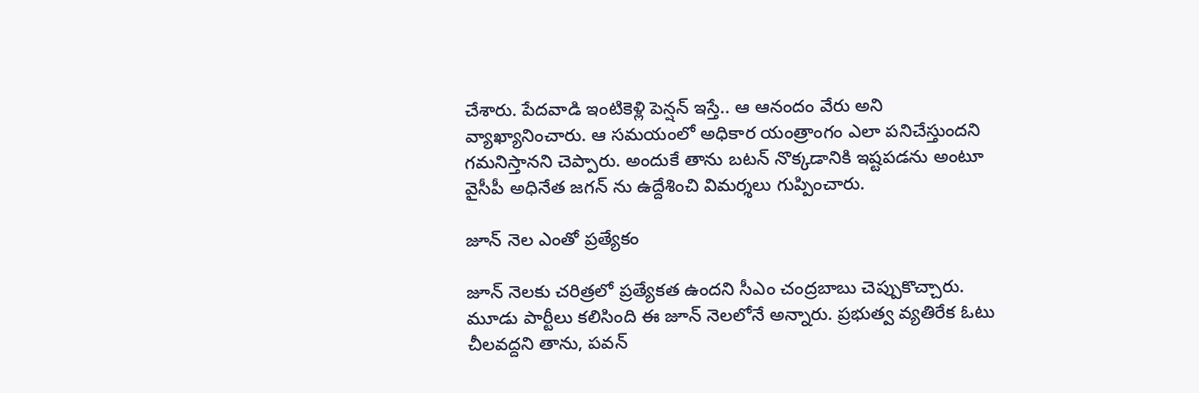చేశారు. పేదవాడి ఇంటికెళ్లి పెన్షన్ ఇస్తే.. ఆ ఆనందం వేరు అని వ్యాఖ్యానించారు. ఆ సమయంలో అధికార యంత్రాంగం ఎలా పనిచేస్తుందని గమనిస్తానని చెప్పారు. అందుకే తాను బటన్ నొక్కడానికి ఇష్టపడను అంటూ వైసీపీ అధినేత జగన్ ను ఉద్దేశించి విమర్శలు గుప్పించారు.

జూన్ నెల ఎంతో ప్రత్యేకం

జూన్ నెలకు చరిత్రలో ప్రత్యేకత ఉందని సీఎం చంద్రబాబు చెప్పుకొచ్చారు. మూడు పార్టీలు కలిసింది ఈ జూన్ నెలలోనే అన్నారు. ప్రభుత్వ వ్యతిరేక ఓటు చీలవద్దని తాను, పవన్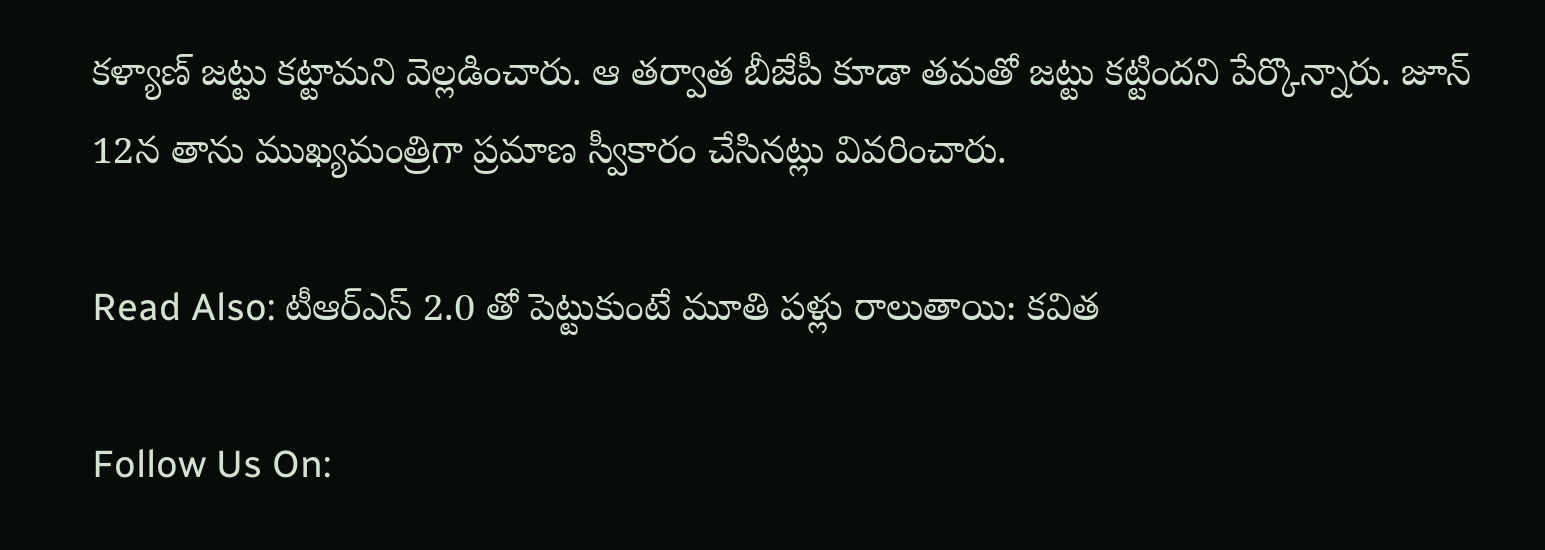కళ్యాణ్ జట్టు కట్టామని వెల్లడించారు. ఆ తర్వాత బీజేపీ కూడా తమతో జట్టు కట్టిందని పేర్కొన్నారు. జూన్ 12న తాను ముఖ్యమంత్రిగా ప్రమాణ స్వీకారం చేసినట్లు వివరించారు.

Read Also: టీఆర్ఎస్ 2.0 తో పెట్టుకుంటే మూతి పళ్లు రాలుతాయి: కవిత

Follow Us On: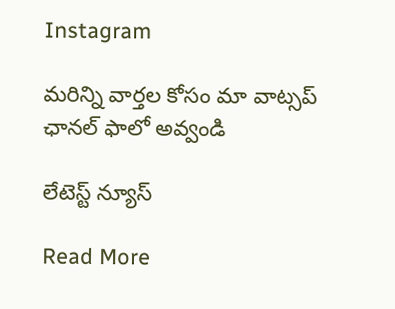Instagram

మ‌రిన్ని వార్త‌ల కోసం మా వాట్స‌ప్ ఛాన‌ల్ ఫాలో అవ్వండి

లేటెస్ట్ న్యూస్‌

Read More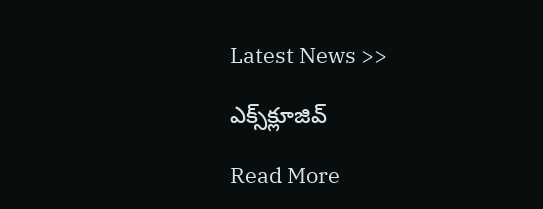Latest News >>

ఎక్స్‌క్లూజివ్‌

Read More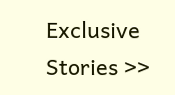Exclusive Stories >>